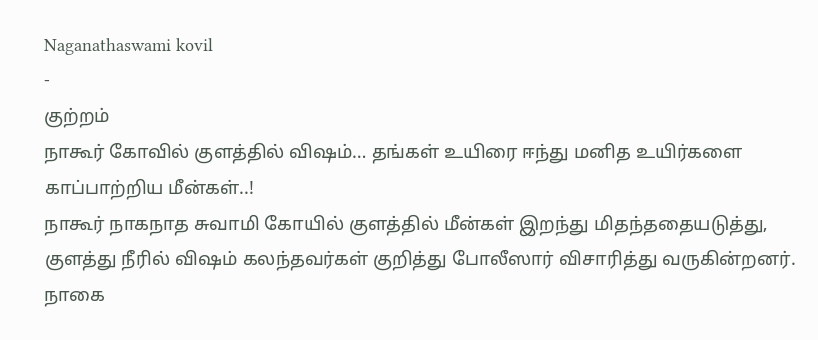Naganathaswami kovil
-
குற்றம்
நாகூர் கோவில் குளத்தில் விஷம்… தங்கள் உயிரை ஈந்து மனித உயிர்களை காப்பாற்றிய மீன்கள்..!
நாகூர் நாகநாத சுவாமி கோயில் குளத்தில் மீன்கள் இறந்து மிதந்ததையடுத்து, குளத்து நீரில் விஷம் கலந்தவர்கள் குறித்து போலீஸார் விசாரித்து வருகின்றனர். நாகை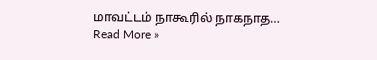மாவட்டம் நாகூரில் நாகநாத…
Read More »